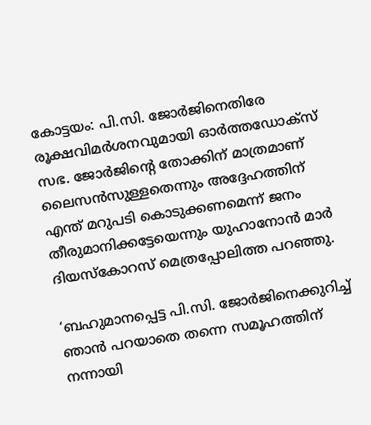കോട്ടയം: പി.സി. ജോർജിനെതിരേ രൂക്ഷവിമർശനവുമായി ഓർത്തഡോക്സ് സഭ. ജോർജിന്റെ തോക്കിന് മാത്രമാണ് ലൈസൻസുള്ളതെന്നും അദ്ദേഹത്തിന് എന്ത് മറുപടി കൊടുക്കണമെന്ന് ജനം തീരുമാനിക്കട്ടേയെന്നും യുഹാനോൻ മാർ ദിയസ്കോറസ് മെത്രപ്പോലിത്ത പറഞ്ഞു.

‘ബഹുമാനപ്പെട്ട പി.സി. ജോർജിനെക്കുറിച്ച് ഞാൻ പറയാതെ തന്നെ സമൂഹത്തിന് നന്നായി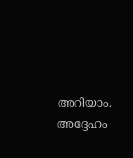അറിയാം. അദ്ദേഹം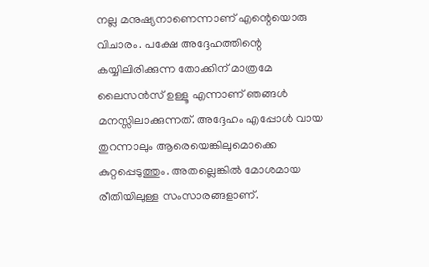നല്ല മനുഷ്യനാണെന്നാണ് എന്റെയൊരു വിചാരം. പക്ഷേ അദ്ദേഹത്തിന്റെ കയ്യിലിരിക്കുന്ന തോക്കിന് മാത്രമേ ലൈസൻസ് ഉള്ളൂ എന്നാണ് ഞങ്ങൾ മനസ്സിലാക്കുന്നത്. അദ്ദേഹം എപ്പോൾ വായ തുറന്നാലും ആരെയെങ്കിലുമൊക്കെ കുറ്റപ്പെടുത്തും. അതല്ലെങ്കിൽ മോശമായ രീതിയിലുള്ള സംസാരങ്ങളാണ്.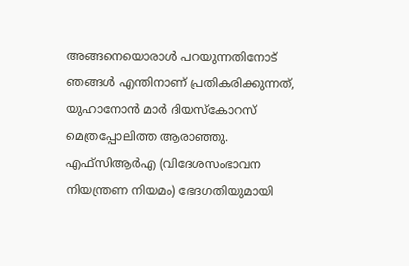അങ്ങനെയൊരാൾ പറയുന്നതിനോട് ഞങ്ങൾ എന്തിനാണ് പ്രതികരിക്കുന്നത്, യുഹാനോൻ മാർ ദിയസ്കോറസ് മെത്രപ്പോലിത്ത ആരാഞ്ഞു.
എഫ്സിആർഎ (വിദേശസംഭാവന നിയന്ത്രണ നിയമം) ഭേദഗതിയുമായി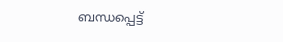ബന്ധപ്പെട്ട്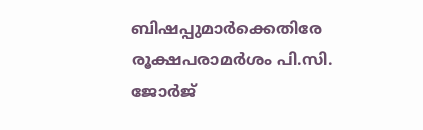ബിഷപ്പുമാർക്കെതിരേ രൂക്ഷപരാമർശം പി.സി. ജോർജ്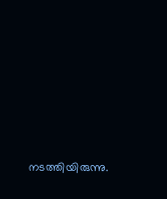നടത്തിയിരുന്നു.